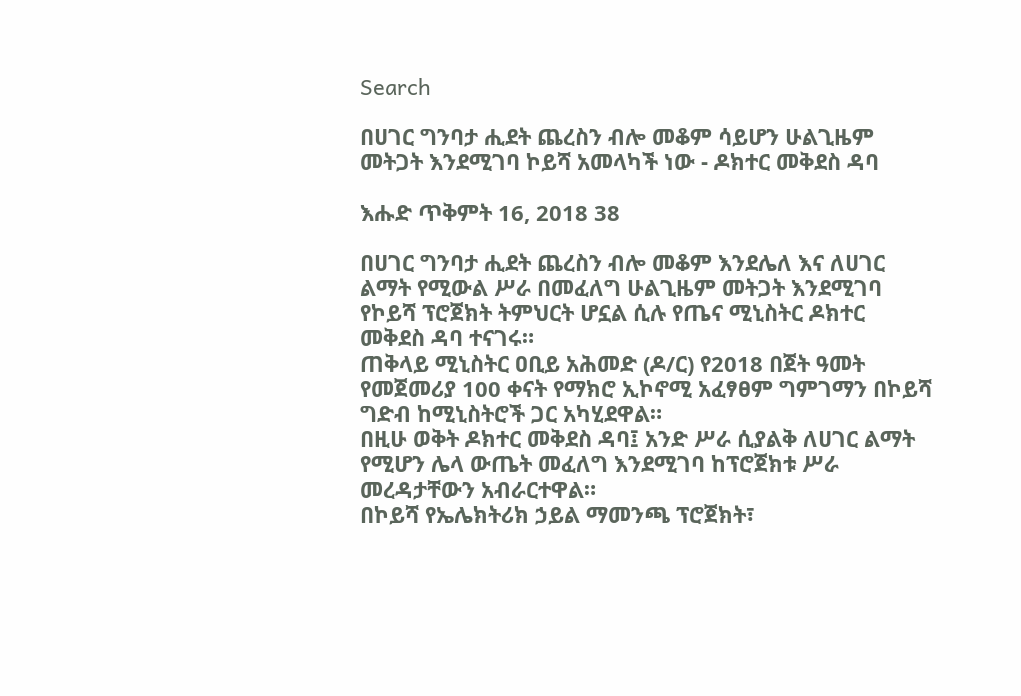Search

በሀገር ግንባታ ሒደት ጨረስን ብሎ መቆም ሳይሆን ሁልጊዜም መትጋት እንደሚገባ ኮይሻ አመላካች ነው - ዶክተር መቅደስ ዳባ

እሑድ ጥቅምት 16, 2018 38

በሀገር ግንባታ ሒደት ጨረስን ብሎ መቆም እንደሌለ እና ለሀገር ልማት የሚውል ሥራ በመፈለግ ሁልጊዜም መትጋት እንደሚገባ የኮይሻ ፕሮጀክት ትምህርት ሆኗል ሲሉ የጤና ሚኒስትር ዶክተር መቅደስ ዳባ ተናገሩ።
ጠቅላይ ሚኒስትር ዐቢይ አሕመድ (ዶ/ር) የ2018 በጀት ዓመት የመጀመሪያ 100 ቀናት የማክሮ ኢኮኖሚ አፈፃፀም ግምገማን በኮይሻ ግድብ ከሚኒስትሮች ጋር አካሂደዋል።
በዚሁ ወቅት ዶክተር መቅደስ ዳባ፤ አንድ ሥራ ሲያልቅ ለሀገር ልማት የሚሆን ሌላ ውጤት መፈለግ እንደሚገባ ከፕሮጀክቱ ሥራ መረዳታቸውን አብራርተዋል።
በኮይሻ የኤሌክትሪክ ኃይል ማመንጫ ፕሮጀክት፣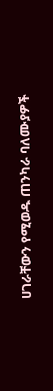ሀገራቸውን የሚወዱ ጠንካራ ባለሙያዎች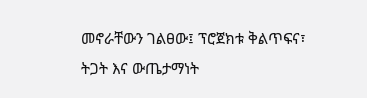መኖራቸውን ገልፀው፤ ፕሮጀክቱ ቅልጥፍና፣ ትጋት እና ውጤታማነት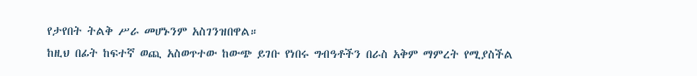የታየበት ትልቅ ሥራ መሆኑንም አስገንዝበዋል።
ከዚህ በፊት ከፍተኛ ወጪ አስወጥተው ከውጭ ይገቡ የነበሩ ግብዓቶችን በራስ አቅም ማምረት የሚያስችል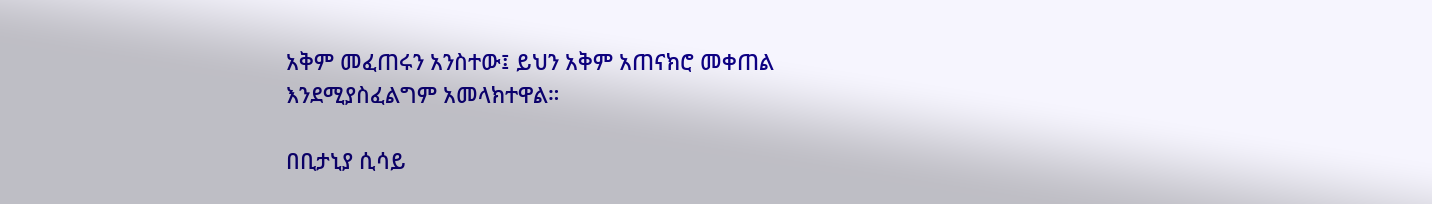አቅም መፈጠሩን አንስተው፤ ይህን አቅም አጠናክሮ መቀጠል እንደሚያስፈልግም አመላክተዋል።

በቢታኒያ ሲሳይ